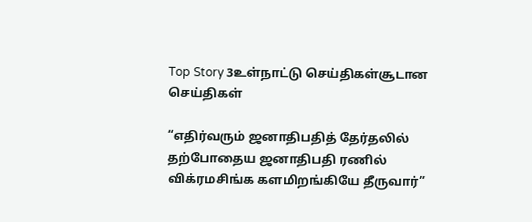Top Story 3உள்நாட்டு செய்திகள்சூடான செய்திகள்

“எதிர்வரும் ஜனாதிபதித் தேர்தலில் தற்போதைய ஜனாதிபதி ரணில் விக்ரமசிங்க களமிறங்கியே தீருவார்”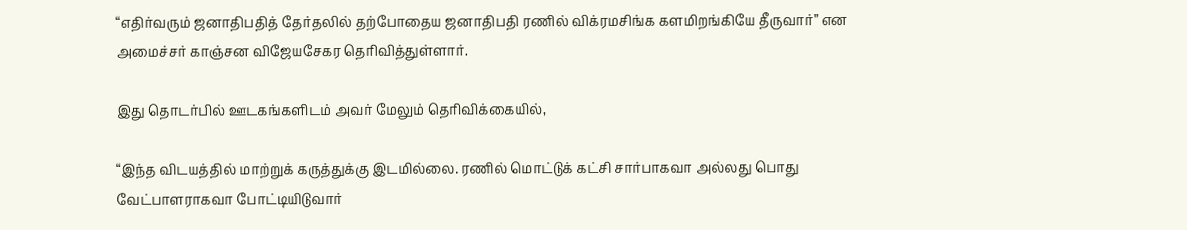“எதிர்வரும் ஜனாதிபதித் தேர்தலில் தற்போதைய ஜனாதிபதி ரணில் விக்ரமசிங்க களமிறங்கியே தீருவார்” என அமைச்சர் காஞ்சன விஜேயசேகர தெரிவித்துள்ளார்.

இது தொடர்பில் ஊடகங்களிடம் அவர் மேலும் தெரிவிக்கையில்,

“இந்த விடயத்தில் மாற்றுக் கருத்துக்கு இடமில்லை. ரணில் மொட்டுக் கட்சி சார்பாகவா அல்லது பொது வேட்பாளராகவா போட்டியிடுவார்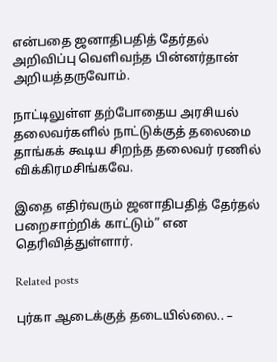என்பதை ஜனாதிபதித் தேர்தல் அறிவிப்பு வெளிவந்த பின்னர்தான் அறியத்தருவோம்.

நாட்டிலுள்ள தற்போதைய அரசியல் தலைவர்களில் நாட்டுக்குத் தலைமை தாங்கக் கூடிய சிறந்த தலைவர் ரணில் விக்கிரமசிங்கவே.

இதை எதிர்வரும் ஜனாதிபதித் தேர்தல் பறைசாற்றிக் காட்டும்” என தெரிவித்துள்ளார்.

Related posts

புர்கா ஆடைக்குத் தடையில்லை.. –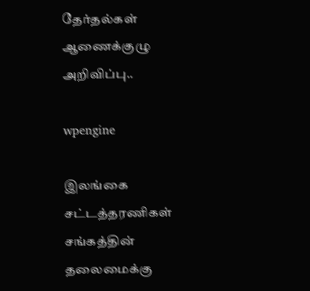தேர்தல்கள் ஆணைக்குழு அறிவிப்பு..

wpengine

இலங்கை சட்டத்தரணிகள் சங்கத்தின் தலைமைக்கு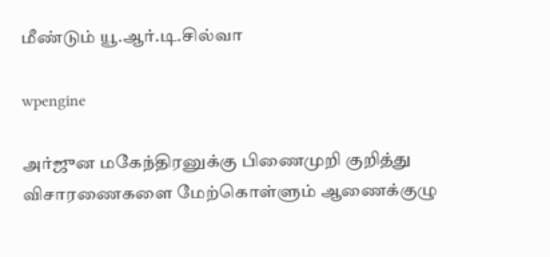மீண்டும் யூ.ஆர்.டி.சில்வா

wpengine

அர்ஜுன மகேந்திரனுக்கு பிணைமுறி குறித்து விசாரணைகளை மேற்கொள்ளும் ஆணைக்குழு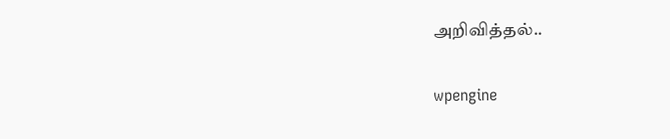அறிவித்தல்..

wpengine